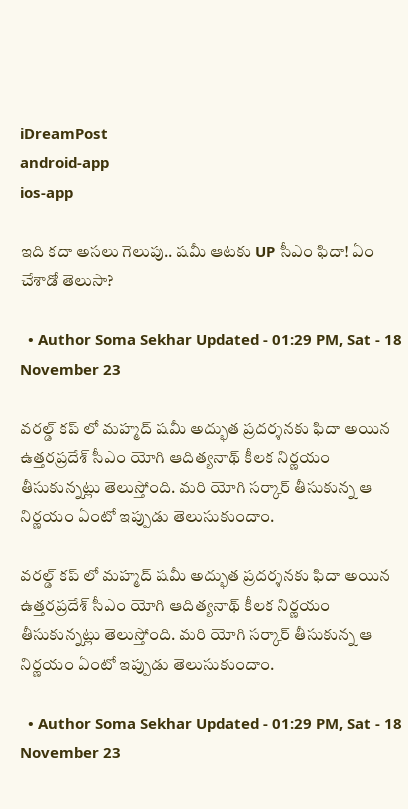iDreamPost
android-app
ios-app

ఇది కదా అసలు గెలుపు.. షమీ ఆటకు UP సీఎం ఫిదా! ఏం చేశాడో తెలుసా?

  • Author Soma Sekhar Updated - 01:29 PM, Sat - 18 November 23

వరల్డ్ కప్ లో మహ్మద్ షమీ అద్భుత ప్రదర్శనకు ఫిదా అయిన ఉత్తరప్రదేశ్ సీఎం యోగి ఆదిత్యనాథ్ కీలక నిర్ణయం తీసుకున్నట్లు తెలుస్తోంది. మరి యోగి సర్కార్ తీసుకున్న ఆ నిర్ణయం ఏంటో ఇప్పుడు తెలుసుకుందాం.

వరల్డ్ కప్ లో మహ్మద్ షమీ అద్భుత ప్రదర్శనకు ఫిదా అయిన ఉత్తరప్రదేశ్ సీఎం యోగి ఆదిత్యనాథ్ కీలక నిర్ణయం తీసుకున్నట్లు తెలుస్తోంది. మరి యోగి సర్కార్ తీసుకున్న ఆ నిర్ణయం ఏంటో ఇప్పుడు తెలుసుకుందాం.

  • Author Soma Sekhar Updated - 01:29 PM, Sat - 18 November 23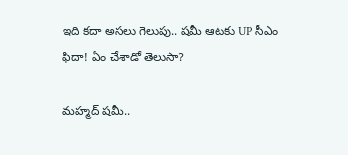ఇది కదా అసలు గెలుపు.. షమీ ఆటకు UP సీఎం ఫిదా! ఏం చేశాడో తెలుసా?

మహ్మద్ షమీ..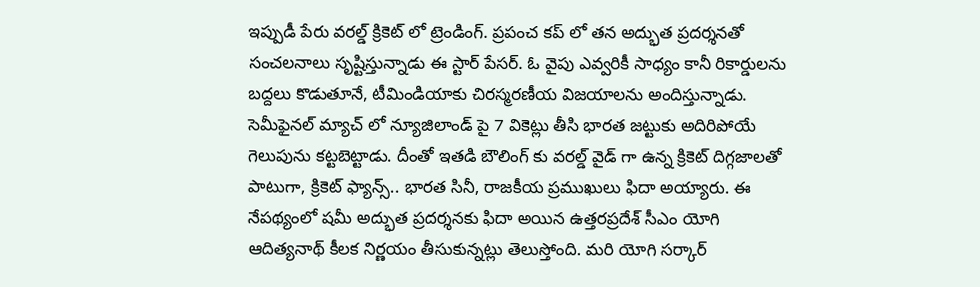ఇప్పుడీ పేరు వరల్డ్ క్రికెట్ లో ట్రెండింగ్. ప్రపంచ కప్ లో తన అద్భుత ప్రదర్శనతో సంచలనాలు సృష్టిస్తున్నాడు ఈ స్టార్ పేసర్. ఓ వైపు ఎవ్వరికీ సాధ్యం కానీ రికార్డులను బద్దలు కొడుతూనే, టీమిండియాకు చిరస్మరణీయ విజయాలను అందిస్తున్నాడు. సెమీఫైనల్ మ్యాచ్ లో న్యూజిలాండ్ పై 7 వికెట్లు తీసి భారత జట్టుకు అదిరిపోయే గెలుపును కట్టబెట్టాడు. దీంతో ఇతడి బౌలింగ్ కు వరల్డ్ వైడ్ గా ఉన్న క్రికెట్ దిగ్గజాలతో పాటుగా, క్రికెట్ ఫ్యాన్స్.. భారత సినీ, రాజకీయ ప్రముఖులు ఫిదా అయ్యారు. ఈ నేపథ్యంలో షమీ అద్భుత ప్రదర్శనకు ఫిదా అయిన ఉత్తరప్రదేశ్ సీఎం యోగి ఆదిత్యనాథ్ కీలక నిర్ణయం తీసుకున్నట్లు తెలుస్తోంది. మరి యోగి సర్కార్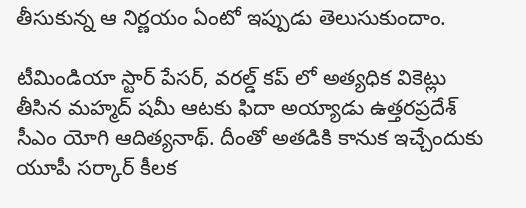తీసుకున్న ఆ నిర్ణయం ఏంటో ఇప్పుడు తెలుసుకుందాం.

టీమిండియా స్టార్ పేసర్, వరల్డ్ కప్ లో అత్యధిక వికెట్లు తీసిన మహ్మద్ షమీ ఆటకు ఫిదా అయ్యాడు ఉత్తరప్రదేశ్ సీఎం యోగి ఆదిత్యనాథ్. దీంతో అతడికి కానుక ఇచ్చేందుకు యూపీ సర్కార్ కీలక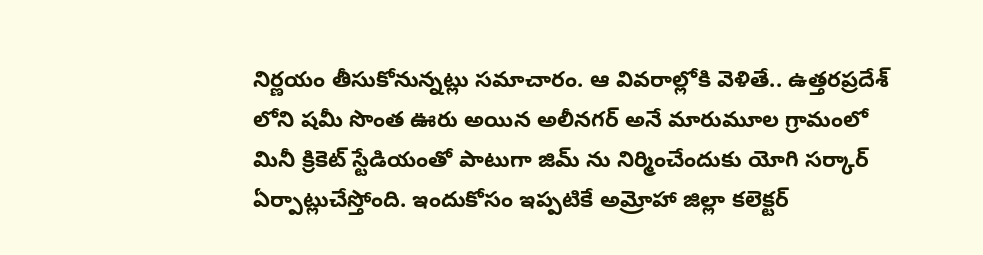నిర్ణయం తీసుకోనున్నట్లు సమాచారం. ఆ వివరాల్లోకి వెళితే.. ఉత్తరప్రదేశ్ లోని షమీ సొంత ఊరు అయిన అలీనగర్ అనే మారుమూల గ్రామంలో మినీ క్రికెట్ స్టేడియంతో పాటుగా జిమ్ ను నిర్మించేందుకు యోగి సర్కార్ ఏర్పాట్లుచేస్తోంది. ఇందుకోసం ఇప్పటికే అమ్రోహా జిల్లా కలెక్టర్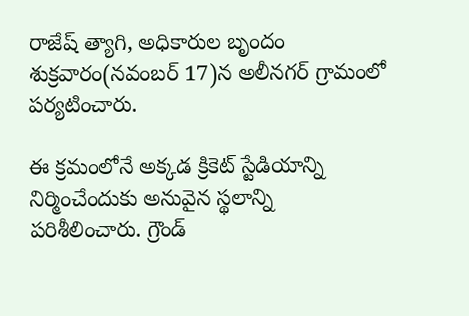రాజేష్ త్యాగి, అధికారుల బృందం శుక్రవారం(నవంబర్ 17)న అలీనగర్ గ్రామంలో పర్యటించారు.

ఈ క్రమంలోనే అక్కడ క్రికెట్ స్టేడియాన్ని నిర్మించేందుకు అనువైన స్థలాన్ని పరిశీలించారు. గ్రౌండ్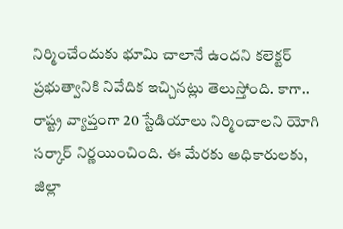నిర్మించేందుకు భూమి చాలానే ఉందని కలెక్టర్ ప్రభుత్వానికి నివేదిక ఇచ్చినట్లు తెలుస్తోంది. కాగా.. రాష్ట్ర వ్యాప్తంగా 20 స్టేడియాలు నిర్మించాలని యోగి సర్కార్ నిర్ణయించింది. ఈ మేరకు అధికారులకు, జిల్లా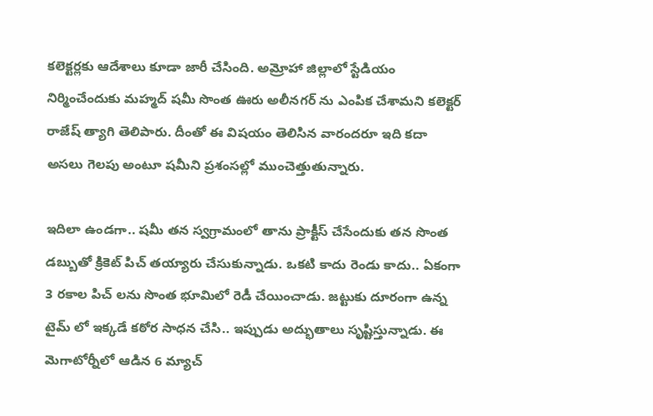కలెక్టర్లకు ఆదేశాలు కూడా జారీ చేసింది. అమ్రోహా జిల్లాలో స్టేడియం నిర్మించేందుకు మహ్మద్ షమీ సొంత ఊరు అలీనగర్ ను ఎంపిక చేశామని కలెక్టర్ రాజేష్ త్యాగి తెలిపారు. దీంతో ఈ విషయం తెలిసిన వారందరూ ఇది కదా అసలు గెలపు అంటూ షమీని ప్రశంసల్లో ముంచెత్తుతున్నారు.

ఇదిలా ఉండగా.. షమీ తన స్వగ్రామంలో తాను ప్రాక్టీస్ చేసేందుకు తన సొంత డబ్బుతో క్రికెట్ పిచ్ తయ్యారు చేసుకున్నాడు. ఒకటి కాదు రెండు కాదు.. ఏకంగా 3 రకాల పిచ్ లను సొంత భూమిలో రెడీ చేయించాడు. జట్టుకు దూరంగా ఉన్న టైమ్ లో ఇక్కడే కఠోర సాధన చేసి.. ఇప్పుడు అద్భుతాలు సృష్టిస్తున్నాడు. ఈ మెగాటోర్నీలో ఆడిన 6 మ్యాచ్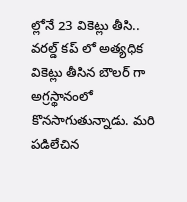ల్లోనే 23 వికెట్లు తీసి.. వరల్డ్ కప్ లో అత్యధిక వికెట్లు తీసిన బౌలర్ గా అగ్రస్థానంలో కొనసాగుతున్నాడు. మరి పడిలేచిన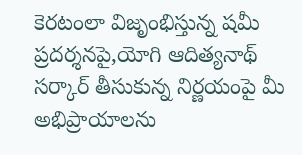కెరటంలా విజృంభిస్తున్న షమీ ప్రదర్శనపై,యోగి ఆదిత్యనాథ్ సర్కార్ తీసుకున్న నిర్ణయంపై మీ అభిప్రాయాలను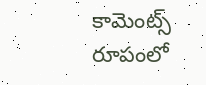కామెంట్స్ రూపంలో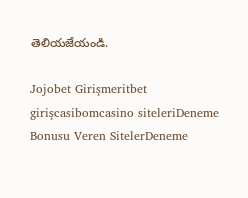తెలియజేయండి.

Jojobet Girişmeritbet girişcasibomcasino siteleriDeneme Bonusu Veren SitelerDeneme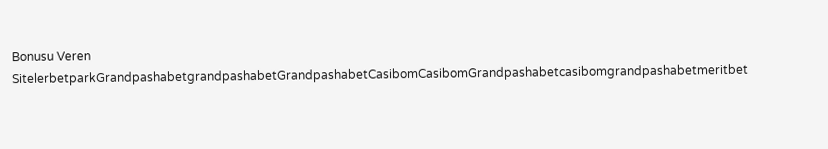Bonusu Veren SitelerbetparkGrandpashabetgrandpashabetGrandpashabetCasibomCasibomGrandpashabetcasibomgrandpashabetmeritbet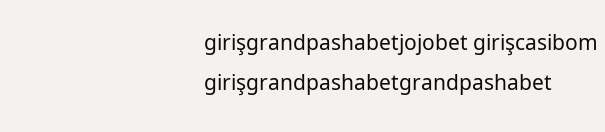girişgrandpashabetjojobet girişcasibom girişgrandpashabetgrandpashabet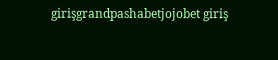girişgrandpashabetjojobet giriş